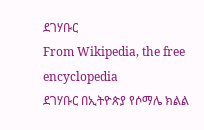ደገሃቡር
From Wikipedia, the free encyclopedia
ደገሃቡር በኢትዮጵያ የሶማሌ ክልል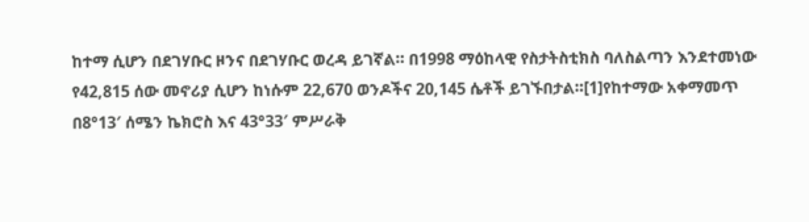ከተማ ሲሆን በደገሃቡር ዞንና በደገሃቡር ወረዳ ይገኛል። በ1998 ማዕከላዊ የስታትስቲክስ ባለስልጣን እንደተመነው የ42,815 ሰው መኖሪያ ሲሆን ከነሱም 22,670 ወንዶችና 20,145 ሴቶች ይገኙበታል።[1]የከተማው አቀማመጥ በ8°13′ ሰሜን ኬክሮስ እና 43°33′ ምሥራቅ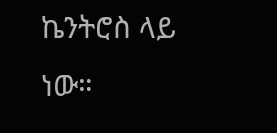ኬንትሮስ ላይ ነው።